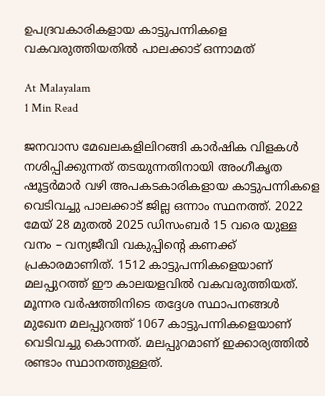ഉപദ്രവകാരികളായ കാട്ടുപന്നികളെ വകവരുത്തിയതിൽ പാലക്കാട് ഒന്നാമത്

At Malayalam
1 Min Read

ജനവാസ മേഖലകളിലിറങ്ങി കാര്‍ഷിക വിളകള്‍ നശിപ്പിക്കുന്നത് തടയുന്നതിനായി അംഗീകൃത ഷൂട്ടര്‍മാര്‍ വഴി അപകടകാരികളായ കാട്ടുപന്നികളെ വെടിവച്ചു പാലക്കാട് ജില്ല ഒന്നാം സ്ഥനത്ത്. 2022 മേയ് 28 മുതല്‍ 2025 ഡിസംബര്‍ 15 വരെ യുള്ള വനം – വന്യജീവി വകുപ്പിന്റെ കണക്ക് പ്രകാരമാണിത്. 1512 കാട്ടുപന്നികളെയാണ് മലപ്പുറത്ത് ഈ കാലയളവിൽ വകവരുത്തിയത്. മൂന്നര വര്‍ഷത്തിനിടെ തദ്ദേശ സ്ഥാപനങ്ങള്‍ മുഖേന മലപ്പുറത്ത് 1067 കാട്ടുപന്നികളെയാണ് വെടിവച്ചു കൊന്നത്. മലപ്പുറമാണ് ഇക്കാര്യത്തിൽ രണ്ടാം സ്ഥാനത്തുള്ളത്.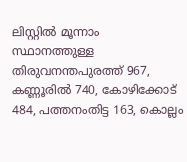ലിസ്റ്റിൽ മൂന്നാം സ്ഥാനത്തുള്ള തിരുവനന്തപുരത്ത് 967, കണ്ണൂരില്‍ 740, കോഴിക്കോട് 484, പത്തനംതിട്ട 163, കൊല്ലം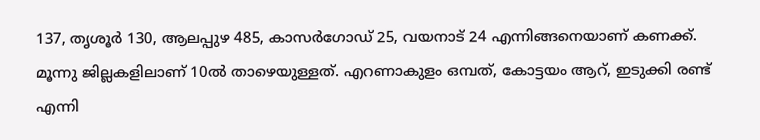137, തൃശൂര്‍ 130, ആലപ്പുഴ 485, കാസര്‍ഗോഡ് 25, വയനാട് 24 എന്നിങ്ങനെയാണ് കണക്ക്. മൂന്നു ജില്ലകളിലാണ് 10ൽ താഴെയുള്ളത്. എറണാകുളം ഒമ്പത്, കോട്ടയം ആറ്, ഇടുക്കി രണ്ട് എന്നി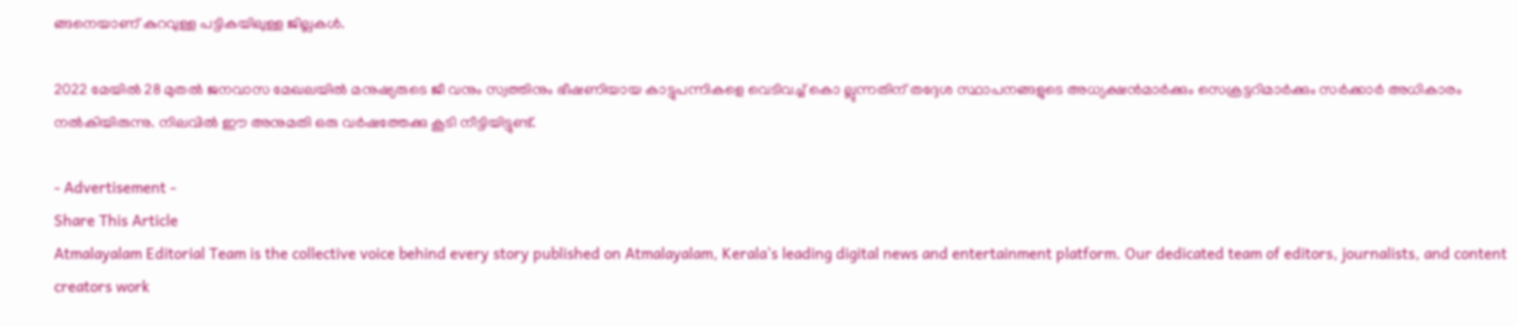ങ്ങനെയാണ് കുറവുള്ള പട്ടികയിലുള്ള ജില്ലകൾ.

2022 മേയില്‍ 28 മുതല്‍ ജനവാസ മേഖലയില്‍ മനുഷ്യരുടെ ജീ വനും സ്വത്തിനും ഭീഷണിയായ കാട്ടുപന്നികളെ വെടിവച്ച് കൊ ല്ലുന്നതിന് തദ്ദേശ സ്ഥാപനങ്ങളുടെ അധ്യക്ഷന്‍മാര്‍ക്കും സെക്രട്ടറിമാര്‍ക്കും സർക്കാർ അധികാരം നല്‍കിയിരുന്നു. നിലവില്‍ ഈ അനുമതി ഒരു വര്‍ഷത്തേക്കു കൂടി നീട്ടിയിട്ടുണ്ട്.

- Advertisement -
Share This Article
Atmalayalam Editorial Team is the collective voice behind every story published on Atmalayalam, Kerala's leading digital news and entertainment platform. Our dedicated team of editors, journalists, and content creators work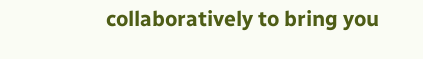collaboratively to bring you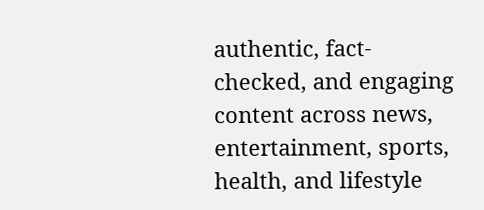authentic, fact-checked, and engaging content across news, entertainment, sports, health, and lifestyle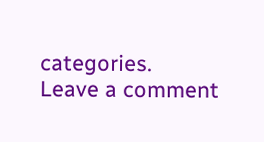categories.
Leave a comment